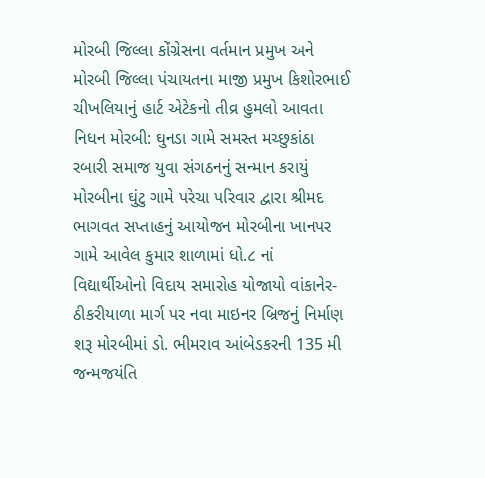મોરબી જિલ્લા કોંગ્રેસના વર્તમાન પ્રમુખ અને મોરબી જિલ્લા પંચાયતના માજી પ્રમુખ કિશોરભાઈ ચીખલિયાનું હાર્ટ એટેકનો તીવ્ર હુમલો આવતા નિધન મોરબી: ઘુનડા ગામે સમસ્ત મચ્છુકાંઠા રબારી સમાજ યુવા સંગઠનનું સન્માન કરાયું મોરબીના ઘુંટુ ગામે પરેચા પરિવાર દ્વારા શ્રીમદ ભાગવત સપ્તાહનું આયોજન મોરબીના ખાનપર ગામે આવેલ કુમાર શાળામાં ધો.૮ નાં વિદ્યાર્થીઓનો વિદાય સમારોહ યોજાયો વાંકાનેર-ઠીકરીયાળા માર્ગ પર નવા માઇનર બ્રિજનું નિર્માણ શરૂ મોરબીમાં ડો. ભીમરાવ આંબેડકરની 135 મી જન્મજયંતિ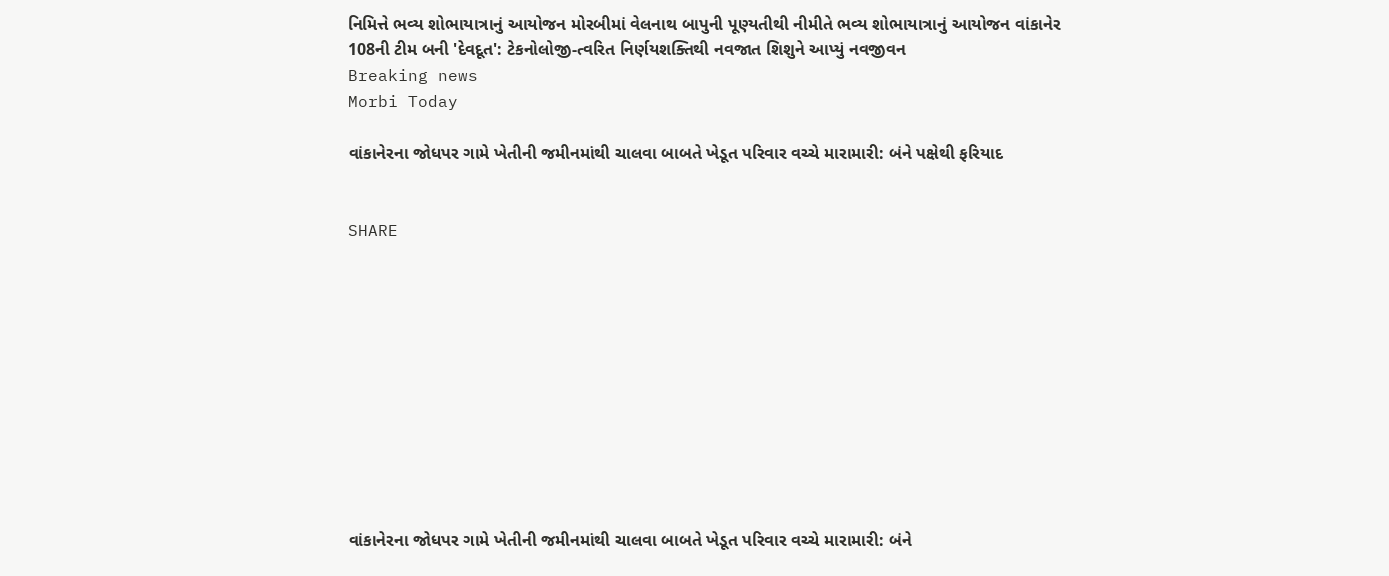નિમિત્તે ભવ્ય શોભાયાત્રાનું આયોજન મોરબીમાં વેલનાથ બાપુની પૂણ્યતીથી નીમીતે ભવ્ય શોભાયાત્રાનું આયોજન વાંકાનેર 108ની ટીમ બની 'દેવદૂત': ટેકનોલોજી-ત્વરિત નિર્ણયશક્તિથી નવજાત શિશુને આપ્યું નવજીવન
Breaking news
Morbi Today

વાંકાનેરના જોધપર ગામે ખેતીની જમીનમાંથી ચાલવા બાબતે ખેડૂત પરિવાર વચ્ચે મારામારી: બંને પક્ષેથી ફરિયાદ


SHARE











વાંકાનેરના જોધપર ગામે ખેતીની જમીનમાંથી ચાલવા બાબતે ખેડૂત પરિવાર વચ્ચે મારામારી: બંને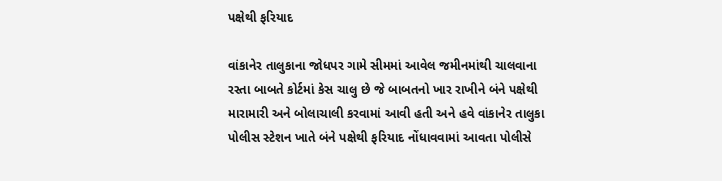પક્ષેથી ફરિયાદ

વાંકાનેર તાલુકાના જોધપર ગામે સીમમાં આવેલ જમીનમાંથી ચાલવાના રસ્તા બાબતે કોર્ટમાં કેસ ચાલુ છે જે બાબતનો ખાર રાખીને બંને પક્ષેથી મારામારી અને બોલાચાલી કરવામાં આવી હતી અને હવે વાંકાનેર તાલુકા પોલીસ સ્ટેશન ખાતે બંને પક્ષેથી ફરિયાદ નોંધાવવામાં આવતા પોલીસે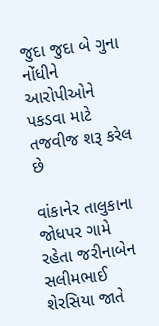જુદા જુદા બે ગુના નોંધીને આરોપીઓને પકડવા માટે તજવીજ શરૂ કરેલ છે

વાંકાનેર તાલુકાના જોધપર ગામે રહેતા જરીનાબેન સલીમભાઈ શેરસિયા જાતે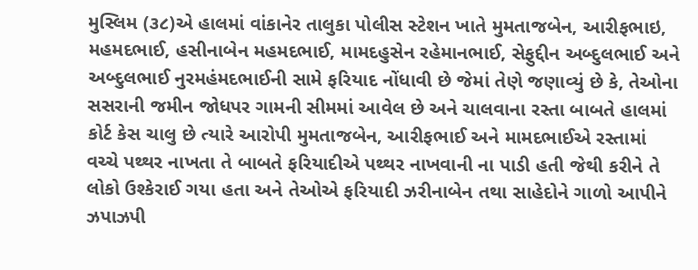મુસ્લિમ (૩૮)એ હાલમાં વાંકાનેર તાલુકા પોલીસ સ્ટેશન ખાતે મુમતાજબેન, આરીફભાઇ, મહમદભાઈ, હસીનાબેન મહમદભાઈ, મામદહુસેન રહેમાનભાઈ, સેફુદ્દીન અબ્દુલભાઈ અને અબ્દુલભાઈ નુરમહંમદભાઈની સામે ફરિયાદ નોંધાવી છે જેમાં તેણે જણાવ્યું છે કે, તેઓના સસરાની જમીન જોધપર ગામની સીમમાં આવેલ છે અને ચાલવાના રસ્તા બાબતે હાલમાં કોર્ટ કેસ ચાલુ છે ત્યારે આરોપી મુમતાજબેન, આરીફભાઈ અને મામદભાઈએ રસ્તામાં વચ્ચે પથ્થર નાખતા તે બાબતે ફરિયાદીએ પથ્થર નાખવાની ના પાડી હતી જેથી કરીને તે લોકો ઉશ્કેરાઈ ગયા હતા અને તેઓએ ફરિયાદી ઝરીનાબેન તથા સાહેદોને ગાળો આપીને ઝપાઝપી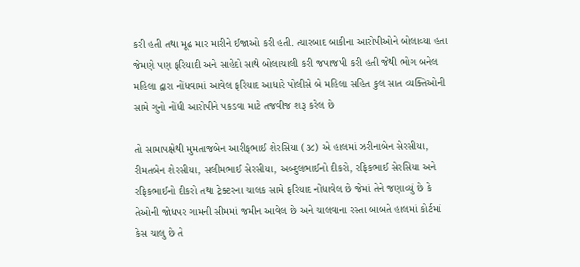કરી હતી તથા મૂઢ માર મારીને ઈજાઓ કરી હતી. ત્યારબાદ બાકીના આરોપીઓને બોલાવ્યા હતા જેમણે પણ ફરિયાદી અને સાહેદો સાથે બોલાચાલી કરી જપાજપી કરી હતી જેથી ભોગ બનેલ મહિલા દ્વારા નોંધવામાં આવેલ ફરિયાદ આધારે પોલીસે બે મહિલા સહિત કુલ સાત વ્યક્તિઓની સામે ગુનો નોંધી આરોપીને પકડવા માટે તજવીજ શરૂ કરેલ છે

તો સામાપક્ષેથી મુમતાજબેન આરીફભાઈ શેરસિયા (૩૮) એ હાલમાં ઝરીનાબેન સેરસીયા, રીમતબેન શેરસીયા, સલીમભાઈ સેરસીયા, અબ્દુલભાઈનો દીકરો, રફિકભાઈ સેરસિયા અને રફિકભાઈનો દીકરો તથા ટ્રેક્ટરના ચાલક સામે ફરિયાદ નોંધાવેલ છે જેમાં તેને જણાવ્યું છે કે તેઓની જોધપર ગામની સીમમાં જમીન આવેલ છે અને ચાલવાના રસ્તા બાબતે હાલમાં કોર્ટમાં કેસ ચાલુ છે તે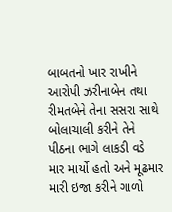બાબતનો ખાર રાખીને આરોપી ઝરીનાબેન તથા રીમતબેને તેના સસરા સાથે બોલાચાલી કરીને તેને પીઠના ભાગે લાકડી વડે માર માર્યો હતો અને મૂઢમાર મારી ઇજા કરીને ગાળો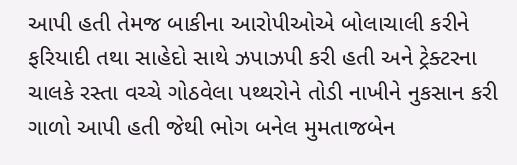આપી હતી તેમજ બાકીના આરોપીઓએ બોલાચાલી કરીને ફરિયાદી તથા સાહેદો સાથે ઝપાઝપી કરી હતી અને ટ્રેક્ટરના ચાલકે રસ્તા વચ્ચે ગોઠવેલા પથ્થરોને તોડી નાખીને નુકસાન કરી ગાળો આપી હતી જેથી ભોગ બનેલ મુમતાજબેન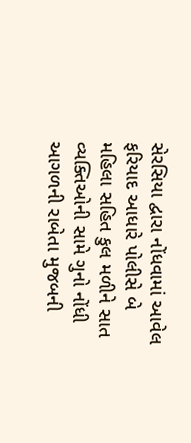સેરસિયા દ્વારા નોંધવામાં આવેલ ફરિયાદ આધારે પોલીસે બે મહિલા સહિત કુલ મળીને સાત વ્યક્તિઓની સામે ગુનો નોંધી આગળની રાબેતા મુજબની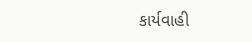કાર્યવાહી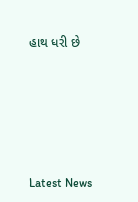હાથ ધરી છે






Latest News